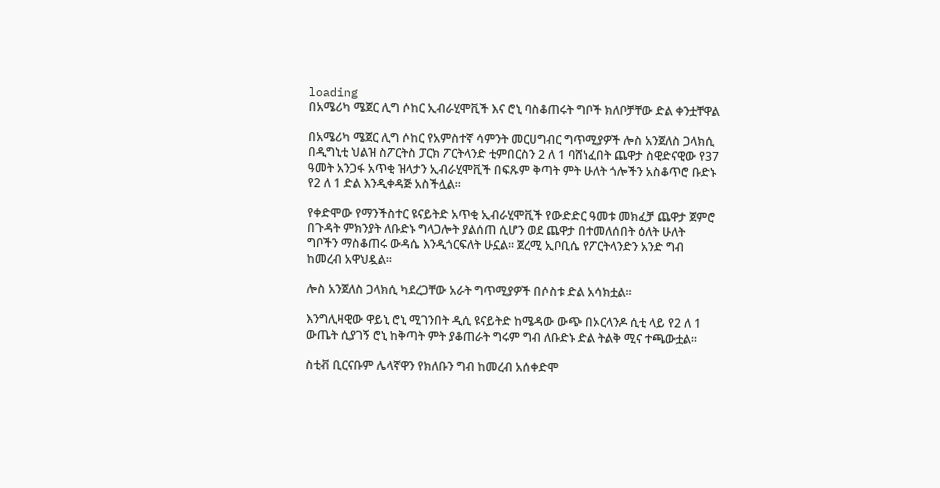loading
በአሜሪካ ሜጀር ሊግ ሶከር ኢብራሂሞቪች እና ሮኒ ባስቆጠሩት ግቦች ክለቦቻቸው ድል ቀንቷቸዋል

በአሜሪካ ሜጀር ሊግ ሶከር የአምስተኛ ሳምንት መርሀግብር ግጥሚያዎች ሎስ አንጀለስ ጋላክሲ በዲግኒቲ ህልዝ ስፖርትስ ፓርክ ፖርትላንድ ቲምበርስን 2 ለ 1 ባሸነፈበት ጨዋታ ስዊድናዊው የ37 ዓመት አንጋፋ አጥቂ ዝላታን ኢብራሂሞቪች በፍጹም ቅጣት ምት ሁለት ጎሎችን አስቆጥሮ ቡድኑ የ2 ለ 1 ድል እንዲቀዳጅ አስችሏል፡፡

የቀድሞው የማንችስተር ዩናይትድ አጥቂ ኢብራሂሞቪች የውድድር ዓመቱ መክፈቻ ጨዋታ ጀምሮ በጉዳት ምክንያት ለቡድኑ ግላጋሎት ያልሰጠ ሲሆን ወደ ጨዋታ በተመለሰበት ዕለት ሁለት ግቦችን ማስቆጠሩ ውዳሴ እንዲጎርፍለት ሁኗል፡፡ ጀረሚ ኢቦቢሴ የፖርትላንድን አንድ ግብ ከመረብ አዋህዷል፡፡

ሎስ አንጀለስ ጋላክሲ ካደረጋቸው አራት ግጥሚያዎች በሶስቱ ድል አሳክቷል፡፡

እንግሊዛዊው ዋይኒ ሮኒ ሚገንበት ዲሲ ዩናይትድ ከሜዳው ውጭ በኦርላንዶ ሲቲ ላይ የ2 ለ 1 ውጤት ሲያገኝ ሮኒ ከቅጣት ምት ያቆጠራት ግሩም ግብ ለቡድኑ ድል ትልቅ ሚና ተጫውቷል፡፡

ስቲቭ ቢርናቡም ሌላኛዋን የክለቡን ግብ ከመረብ አሰቀድሞ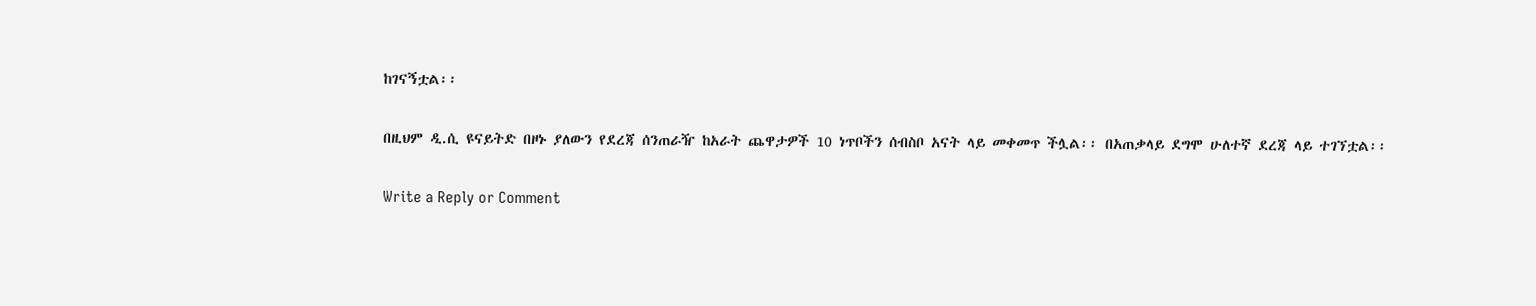ከገናኝቷል፡፡

በዚህም ዲ.ሲ ዩናይትድ በዞኑ ያለውን የደረጃ ሰንጠራዥ ከአራት ጨዋታዎች 10 ነጥቦችን ሰብስቦ አናት ላይ መቀመጥ ችሏል፡፡ በአጠቃላይ ደግሞ ሁለተኛ ደረጃ ላይ ተገኘቷል፡፡

Write a Reply or Comment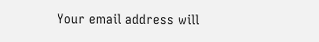Your email address will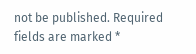not be published. Required fields are marked *